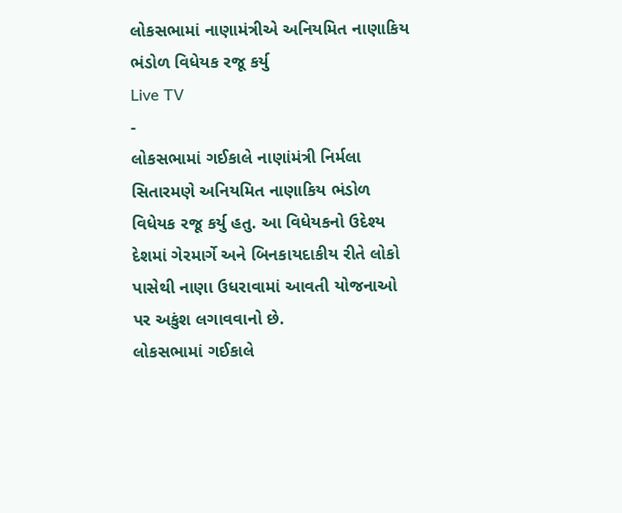લોકસભામાં નાણામંત્રીએ અનિયમિત નાણાકિય ભંડોળ વિધેયક રજૂ કર્યુ
Live TV
-
લોકસભામાં ગઈકાલે નાણાંમંત્રી નિર્મલા સિતારમણે અનિયમિત નાણાકિય ભંડોળ વિધેયક રજૂ કર્યુ હતુ. આ વિધેયકનો ઉદેશ્ય દેશમાં ગેરમાર્ગે અને બિનકાયદાકીય રીતે લોકો પાસેથી નાણા ઉધરાવામાં આવતી યોજનાઓ પર અકુંશ લગાવવાનો છે.
લોકસભામાં ગઈકાલે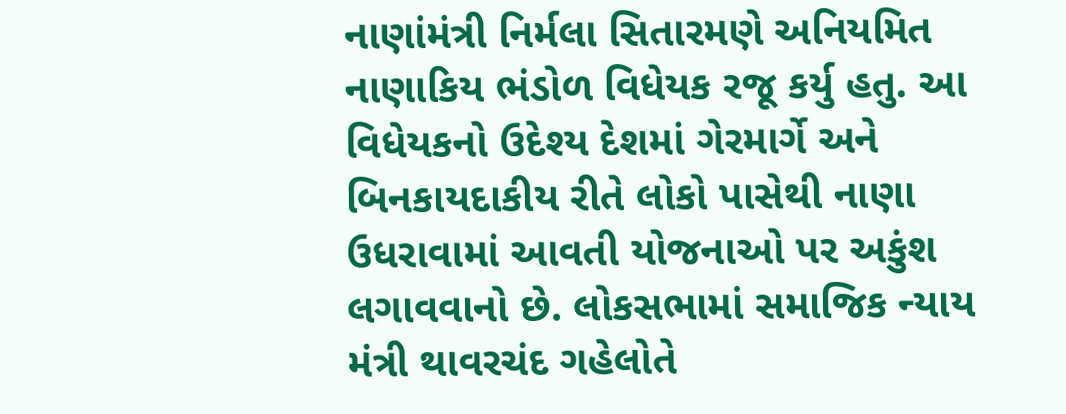નાણાંમંત્રી નિર્મલા સિતારમણે અનિયમિત નાણાકિય ભંડોળ વિધેયક રજૂ કર્યુ હતુ. આ વિધેયકનો ઉદેશ્ય દેશમાં ગેરમાર્ગે અને બિનકાયદાકીય રીતે લોકો પાસેથી નાણા ઉધરાવામાં આવતી યોજનાઓ પર અકુંશ લગાવવાનો છે. લોકસભામાં સમાજિક ન્યાય મંત્રી થાવરચંદ ગહેલોતે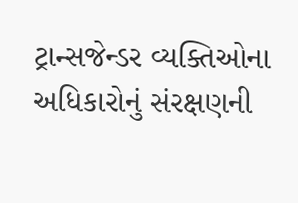ટ્રાન્સજેન્ડર વ્યક્તિઓના અધિકારોનું સંરક્ષણની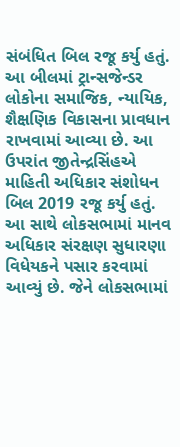સંબંધિત બિલ રજૂ કર્યુ હતું. આ બીલમાં ટ્રાન્સજેન્ડર લોકોના સમાજિક, ન્યાયિક, શૈક્ષણિક વિકાસના પ્રાવધાન રાખવામાં આવ્યા છે. આ ઉપરાંત જીતેન્દ્રસિંહએ માહિતી અધિકાર સંશોધન બિલ 2019 રજૂ કર્યુ હતું. આ સાથે લોકસભામાં માનવ અધિકાર સંરક્ષણ સુધારણા વિધેયકને પસાર કરવામાં આવ્યું છે. જેને લોકસભામાં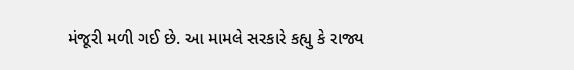મંજૂરી મળી ગઈ છે. આ મામલે સરકારે કહ્યુ કે રાજ્ય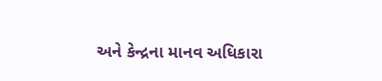અને કેન્દ્રના માનવ અધિકારા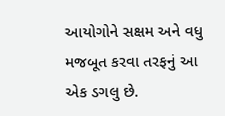આયોગોને સક્ષમ અને વધુ મજબૂત કરવા તરફનું આ એક ડગલુ છે.